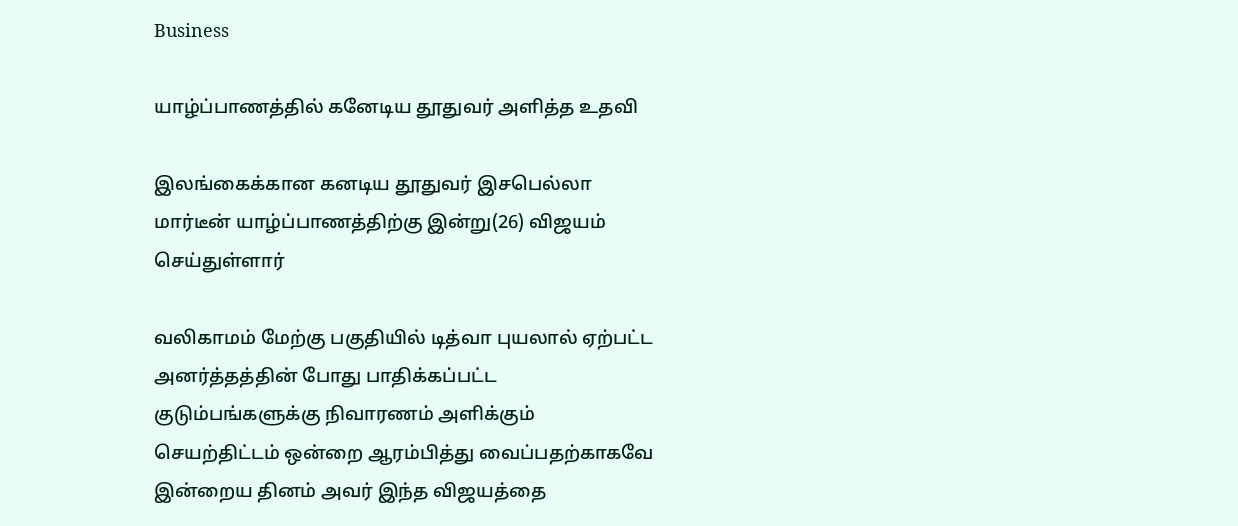Business

யாழ்ப்பாணத்தில் கனேடிய தூதுவர் அளித்த உதவி

இலங்கைக்கான கனடிய தூதுவர் இசபெல்லா மார்டீன் யாழ்ப்பாணத்திற்கு இன்று(26) விஜயம் செய்துள்ளார்

வலிகாமம் மேற்கு பகுதியில் டித்வா புயலால் ஏற்பட்ட அனர்த்தத்தின் போது பாதிக்கப்பட்ட குடும்பங்களுக்கு நிவாரணம் அளிக்கும் செயற்திட்டம் ஒன்றை ஆரம்பித்து வைப்பதற்காகவே இன்றைய தினம் அவர் இந்த விஜயத்தை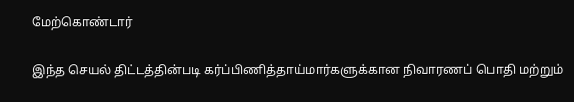மேற்கொண்டார்

இந்த செயல் திட்டத்தின்படி கர்ப்பிணித்தாய்மார்களுக்கான நிவாரணப் பொதி மற்றும்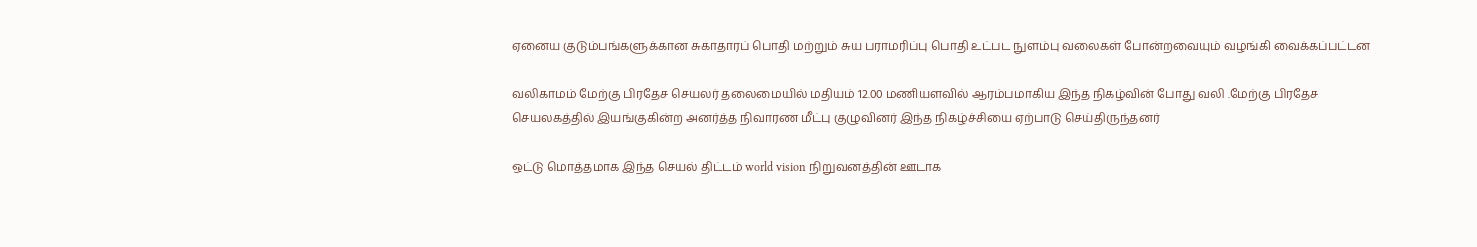ஏனைய குடும்பங்களுக்கான சுகாதாரப் பொதி மற்றும் சுய பராமரிப்பு பொதி உட்பட நுளம்பு வலைகள் போன்றவையும் வழங்கி வைக்கப்பட்டன

வலிகாமம் மேற்கு பிரதேச செயலர் தலைமையில் மதியம் 12.00 மணியளவில் ஆரம்பமாகிய இந்த நிகழ்வின் போது வலி .மேற்கு பிரதேச செயலகத்தில் இயங்குகின்ற அனர்த்த நிவாரண மீட்பு குழுவினர் இந்த நிகழ்ச்சியை ஏற்பாடு செய்திருந்தனர்

ஒட்டு மொத்தமாக இந்த செயல் திட்டம் world vision நிறுவனத்தின் ஊடாக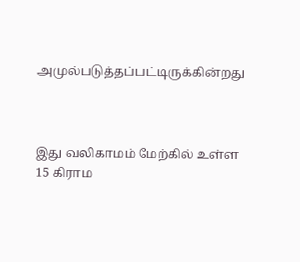அமுல்படுத்தப்பட்டிருக்கின்றது



இது வலிகாமம் மேற்கில் உள்ள 15 கிராம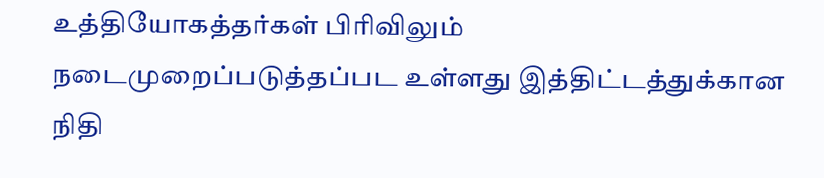உத்தியோகத்தர்கள் பிரிவிலும் நடைமுறைப்படுத்தப்பட உள்ளது இத்திட்டத்துக்கான நிதி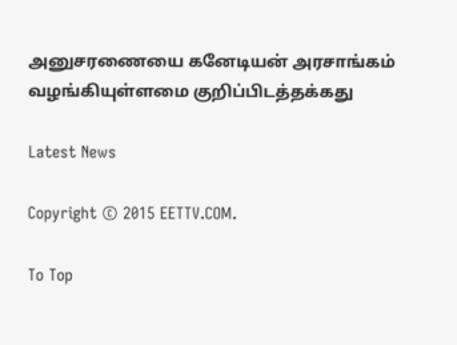அனுசரணையை கனேடியன் அரசாங்கம் வழங்கியுள்ளமை குறிப்பிடத்தக்கது

Latest News

Copyright © 2015 EETTV.COM.

To Top